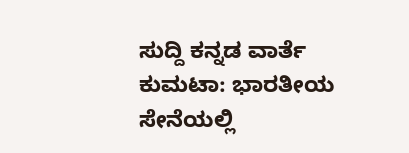ಸುದ್ದಿ ಕನ್ನಡ ವಾರ್ತೆ
ಕುಮಟಾ: ಭಾರತೀಯ ಸೇನೆಯಲ್ಲಿ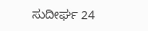ಸುದೀರ್ಘ 24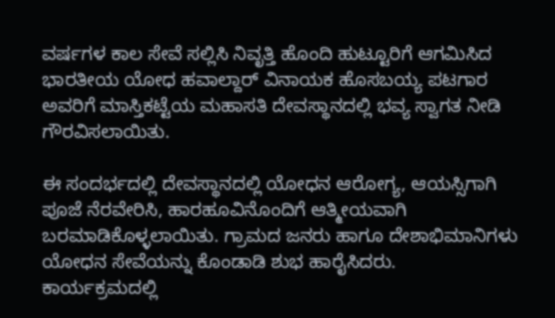ವರ್ಷಗಳ ಕಾಲ ಸೇವೆ ಸಲ್ಲಿಸಿ ನಿವೃತ್ತಿ ಹೊಂದಿ ಹುಟ್ಟೂರಿಗೆ ಆಗಮಿಸಿದ ಭಾರತೀಯ ಯೋಧ ಹವಾಲ್ದಾರ್ ವಿನಾಯಕ ಹೊಸಬಯ್ಯ ಪಟಗಾರ ಅವರಿಗೆ ಮಾಸ್ತಿಕಟ್ಟೆಯ ಮಹಾಸತಿ ದೇವಸ್ಥಾನದಲ್ಲಿ ಭವ್ಯ ಸ್ವಾಗತ ನೀಡಿ ಗೌರವಿಸಲಾಯಿತು.

ಈ ಸಂದರ್ಭದಲ್ಲಿ ದೇವಸ್ಥಾನದಲ್ಲಿ ಯೋಧನ ಆರೋಗ್ಯ, ಆಯಸ್ಸಿಗಾಗಿ ಪೂಜೆ ನೆರವೇರಿಸಿ, ಹಾರಹೂವಿನೊಂದಿಗೆ ಆತ್ಮೀಯವಾಗಿ ಬರಮಾಡಿಕೊಳ್ಳಲಾಯಿತು. ಗ್ರಾಮದ ಜನರು ಹಾಗೂ ದೇಶಾಭಿಮಾನಿಗಳು ಯೋಧನ ಸೇವೆಯನ್ನು ಕೊಂಡಾಡಿ ಶುಭ ಹಾರೈಸಿದರು.
ಕಾರ್ಯಕ್ರಮದಲ್ಲಿ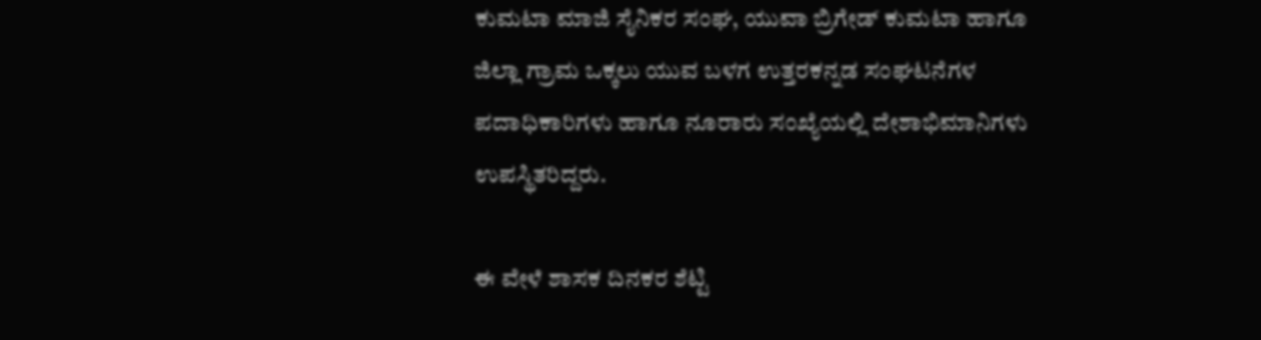ಕುಮಟಾ ಮಾಜಿ ಸೈನಿಕರ ಸಂಘ, ಯುವಾ ಬ್ರಿಗೇಡ್ ಕುಮಟಾ ಹಾಗೂ ಜಿಲ್ಲಾ ಗ್ರಾಮ ಒಕ್ಕಲು ಯುವ ಬಳಗ ಉತ್ತರಕನ್ನಡ ಸಂಘಟನೆಗಳ ಪದಾಧಿಕಾರಿಗಳು ಹಾಗೂ ನೂರಾರು ಸಂಖ್ಯೆಯಲ್ಲಿ ದೇಶಾಭಿಮಾನಿಗಳು ಉಪಸ್ಥಿತರಿದ್ದರು.

ಈ ವೇಳೆ ಶಾಸಕ ದಿನಕರ ಶೆಟ್ಟಿ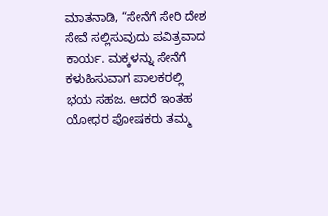ಮಾತನಾಡಿ, “ಸೇನೆಗೆ ಸೇರಿ ದೇಶ ಸೇವೆ ಸಲ್ಲಿಸುವುದು ಪವಿತ್ರವಾದ ಕಾರ್ಯ. ಮಕ್ಕಳನ್ನು ಸೇನೆಗೆ ಕಳುಹಿಸುವಾಗ ಪಾಲಕರಲ್ಲಿ ಭಯ ಸಹಜ. ಆದರೆ ಇಂತಹ ಯೋಧರ ಪೋಷಕರು ತಮ್ಮ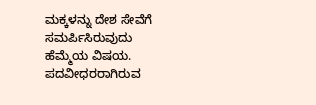ಮಕ್ಕಳನ್ನು ದೇಶ ಸೇವೆಗೆ ಸಮರ್ಪಿಸಿರುವುದು ಹೆಮ್ಮೆಯ ವಿಷಯ. ಪದವೀಧರರಾಗಿರುವ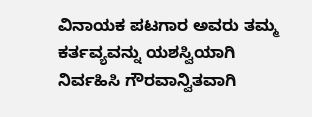ವಿನಾಯಕ ಪಟಗಾರ ಅವರು ತಮ್ಮ ಕರ್ತವ್ಯವನ್ನು ಯಶಸ್ವಿಯಾಗಿ ನಿರ್ವಹಿಸಿ ಗೌರವಾನ್ವಿತವಾಗಿ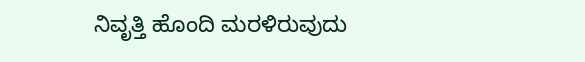ನಿವೃತ್ತಿ ಹೊಂದಿ ಮರಳಿರುವುದು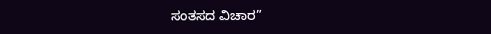ಸಂತಸದ ವಿಚಾರ”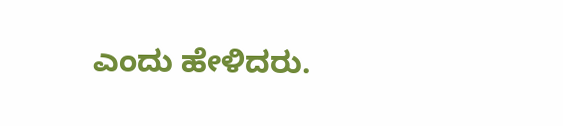ಎಂದು ಹೇಳಿದರು.